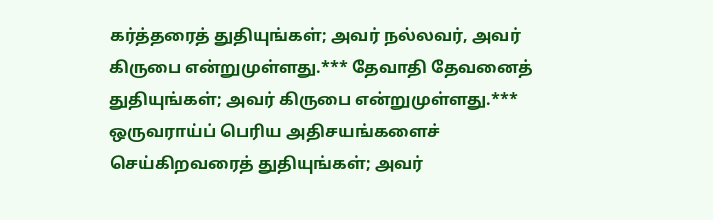கர்த்தரைத் துதியுங்கள்; அவர் நல்லவர், அவர் கிருபை என்றுமுள்ளது.*** தேவாதி தேவனைத் துதியுங்கள்; அவர் கிருபை என்றுமுள்ளது.*** ஒருவராய்ப் பெரிய அதிசயங்களைச் செய்கிறவரைத் துதியுங்கள்; அவர்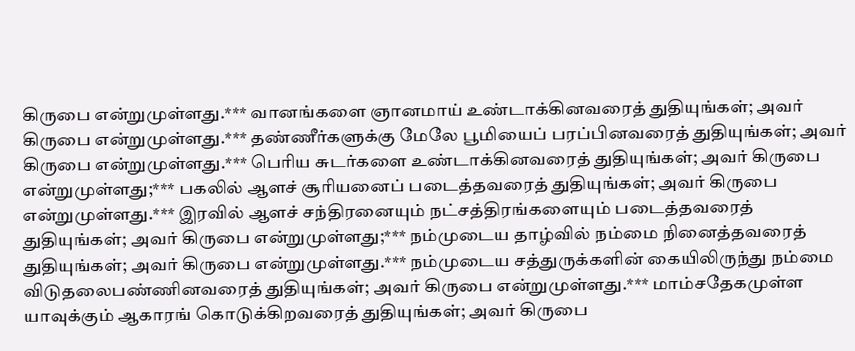கிருபை என்றுமுள்ளது.*** வானங்களை ஞானமாய் உண்டாக்கினவரைத் துதியுங்கள்; அவர் கிருபை என்றுமுள்ளது.*** தண்ணீர்களுக்கு மேலே பூமியைப் பரப்பினவரைத் துதியுங்கள்; அவர் கிருபை என்றுமுள்ளது.*** பெரிய சுடர்களை உண்டாக்கினவரைத் துதியுங்கள்; அவர் கிருபை என்றுமுள்ளது;*** பகலில் ஆளச் சூரியனைப் படைத்தவரைத் துதியுங்கள்; அவர் கிருபை என்றுமுள்ளது.*** இரவில் ஆளச் சந்திரனையும் நட்சத்திரங்களையும் படைத்தவரைத் துதியுங்கள்; அவர் கிருபை என்றுமுள்ளது;*** நம்முடைய தாழ்வில் நம்மை நினைத்தவரைத் துதியுங்கள்; அவர் கிருபை என்றுமுள்ளது.*** நம்முடைய சத்துருக்களின் கையிலிருந்து நம்மை விடுதலைபண்ணினவரைத் துதியுங்கள்; அவர் கிருபை என்றுமுள்ளது.*** மாம்சதேகமுள்ள யாவுக்கும் ஆகாரங் கொடுக்கிறவரைத் துதியுங்கள்; அவர் கிருபை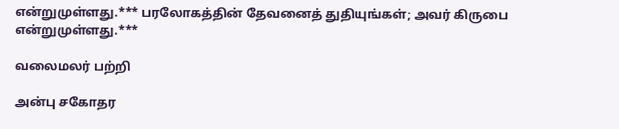என்றுமுள்ளது.*** பரலோகத்தின் தேவனைத் துதியுங்கள்; அவர் கிருபை என்றுமுள்ளது.***

வலைமலர் பற்றி

அன்பு சகோதர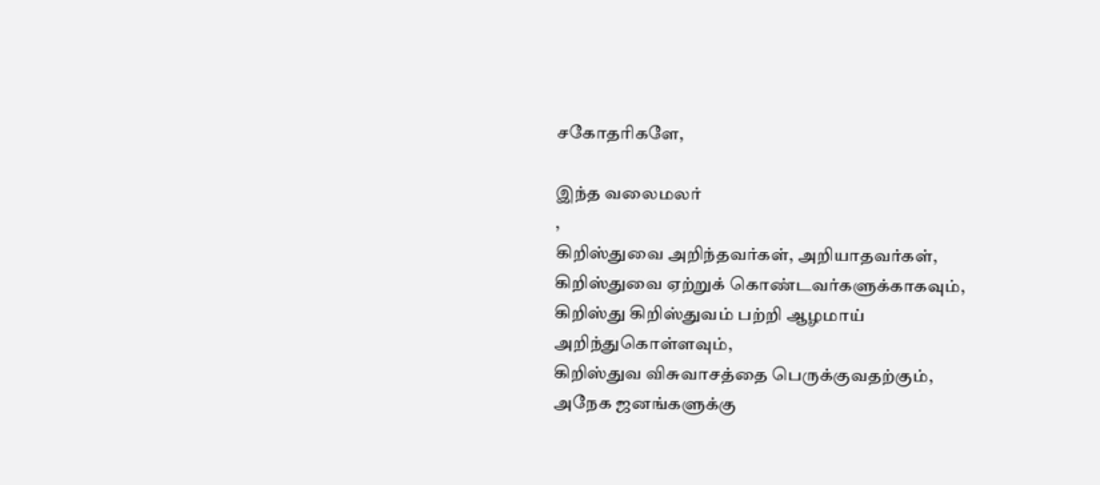சகோதரிகளே,

இந்த வலைமலர்
,
கிறிஸ்துவை அறிந்தவர்கள், அறியாதவர்கள்,
கிறிஸ்துவை ஏற்றுக் கொண்டவர்களுக்காகவும்,
கிறிஸ்து கிறிஸ்துவம் பற்றி ஆழமாய் அறிந்துகொள்ளவும்,
கிறிஸ்துவ விசுவாசத்தை பெருக்குவதற்கும்,
அநேக ஜனங்களுக்கு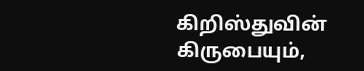கிறிஸ்துவின்
கிருபையும்,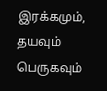இரக்கமும், தயவும்
பெருகவும்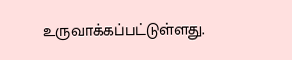உருவாக்கப்பட்டுள்ளது.